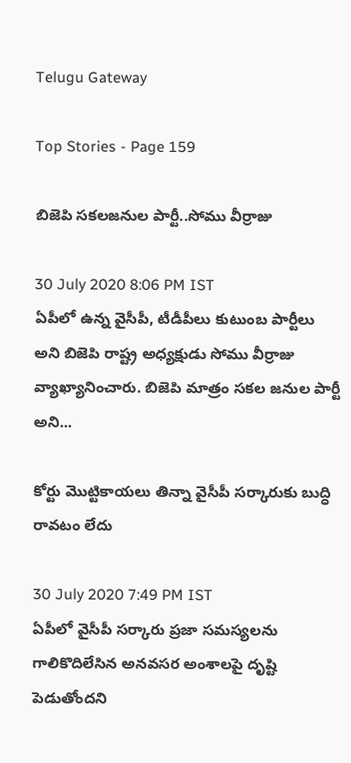Telugu Gateway

Top Stories - Page 159

బిజెపి సకలజనుల పార్టీ..సోము వీర్రాజు

30 July 2020 8:06 PM IST
ఏపీలో ఉన్న వైసీపీ, టీడీపీలు కుటుంబ పార్టీలు అని బిజెపి రాష్ట్ర అధ్యక్షుడు సోము వీర్రాజు వ్యాఖ్యానించారు. బిజెపి మాత్రం సకల జనుల పార్టీ అని...

కోర్టు మొట్టికాయలు తిన్నా వైసీపీ సర్కారుకు బుద్ధి రావటం లేదు

30 July 2020 7:49 PM IST
ఏపీలో వైసీపీ సర్కారు ప్రజా సమస్యలను గాలికొదిలేసిన అనవసర అంశాలపై దృష్టి పెడుతోందని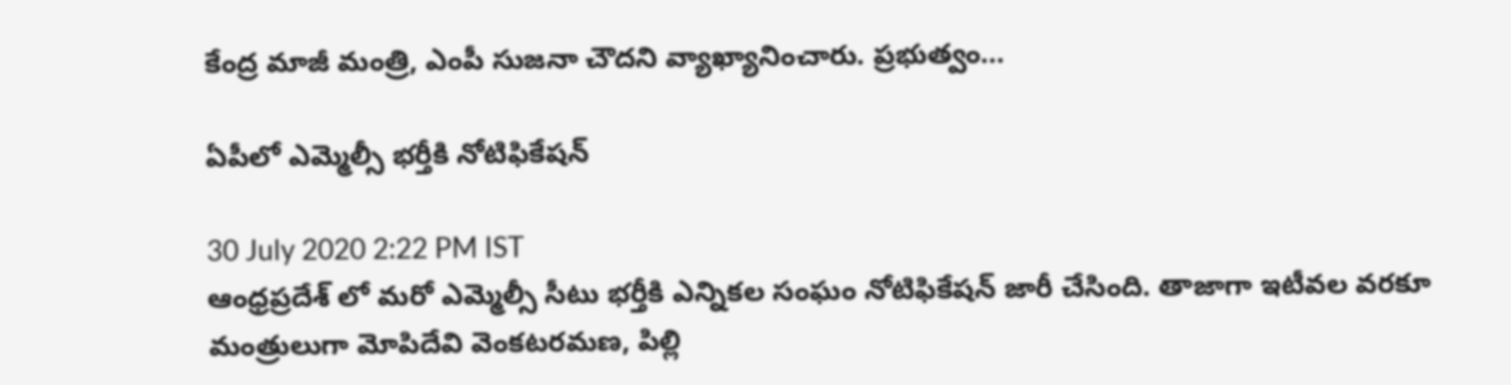కేంద్ర మాజీ మంత్రి, ఎంపీ సుజనా చౌదని వ్యాఖ్యానించారు. ప్రభుత్వం...

ఏపీలో ఎమ్మెల్సీ భర్తీకి నోటిఫికేషన్

30 July 2020 2:22 PM IST
ఆంధ్రప్రదేశ్ లో మరో ఎమ్మెల్సీ సీటు భర్తీకి ఎన్నికల సంఘం నోటిఫికేషన్ జారీ చేసింది. తాజాగా ఇటీవల వరకూ మంత్రులుగా మోపిదేవి వెంకటరమణ, పిల్లి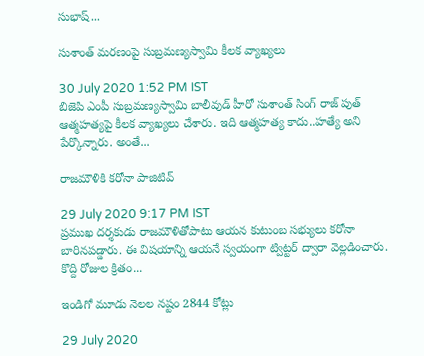సుభాష్...

సుశాంత్ మరణంపై సుబ్రమణ్యస్వామి కీలక వ్యాఖ్యలు

30 July 2020 1:52 PM IST
బిజెపి ఎంపీ సుబ్రమణ్యస్వామి బాలీవుడ్ హీరో సుశాంత్ సింగ్ రాజ్ పుత్ ఆత్మహత్యపై కీలక వ్యాఖ్యలు చేశారు. ఇది ఆత్మహత్య కాదు..హత్యే అని పేర్కొన్నారు. అంతే...

రాజమౌళికి కరోనా పాజిటివ్

29 July 2020 9:17 PM IST
ప్రముఖ దర్శకుడు రాజమౌళితోపాటు ఆయన కుటుంబ సభ్యులు కరోనా బారినపడ్డారు. ఈ విషయాన్ని ఆయనే స్వయంగా ట్విట్టర్ ద్వారా వెల్లడించారు. కొద్ది రోజుల క్రితం...

ఇండిగో మూడు నెలల నష్టం 2844 కోట్లు

29 July 2020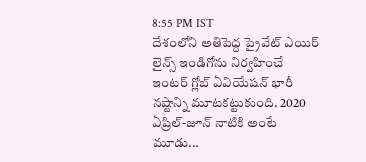8:55 PM IST
దేశంలోని అతిపెద్ద ప్రైవేట్ ఎయిర్ లైన్స్ ఇండిగోను నిర్వహించే ఇంటర్ గ్లోబ్ ఏవియేషన్ భారీ నష్టాన్ని మూటకట్టుకుంది. 2020 ఏప్రిల్-జూన్ నాటికి అంటే మూడు...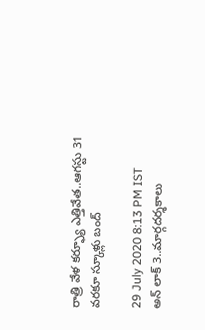రాత్రి వేళ కర్ఫ్యూ ఎత్తివేత..ఆగస్టు 31 వరకూ స్కూళ్లు బంద్

29 July 2020 8:13 PM IST
అన్ లాక్ 3..మార్గదర్శకాలు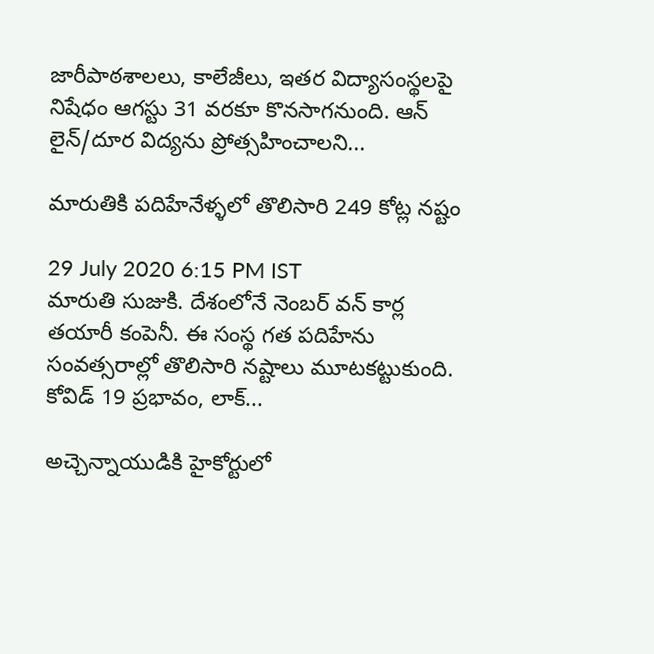జారీపాఠశాలలు, కాలేజీలు, ఇతర విద్యాసంస్థలపై నిషేధం ఆగస్టు 31 వరకూ కొనసాగనుంది. ఆన్ లైన్/దూర విద్యను ప్రోత్సహించాలని...

మారుతికి పదిహేనేళ్ళలో తొలిసారి 249 కోట్ల నష్టం

29 July 2020 6:15 PM IST
మారుతి సుజుకి. దేశంలోనే నెంబర్ వన్ కార్ల తయారీ కంపెనీ. ఈ సంస్థ గత పదిహేను సంవత్సరాల్లో తొలిసారి నష్టాలు మూటకట్టుకుంది. కోవిడ్ 19 ప్రభావం, లాక్...

అచ్చెన్నాయుడికి హైకోర్టులో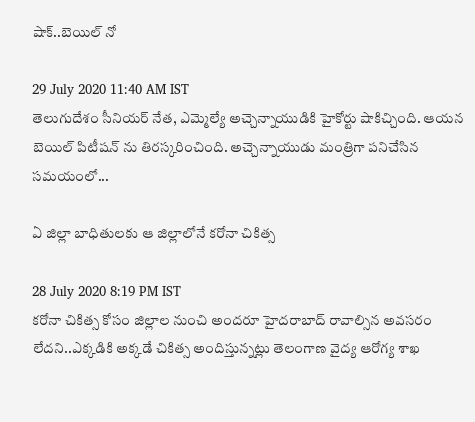షాక్..బెయిల్ నో

29 July 2020 11:40 AM IST
తెలుగుదేశం సీనియర్ నేత, ఎమ్మెల్యే అచ్చెన్నాయుడికి హైకోర్టు షాకిచ్చింది. ఆయన బెయిల్ పిటీషన్ ను తిరస్కరించింది. అచ్చెన్నాయుడు మంత్రిగా పనిచేసిన సమయంలో...

ఏ జిల్లా బాధితులకు ఆ జిల్లాలోనే కరోనా చికిత్స

28 July 2020 8:19 PM IST
కరోనా చికిత్స కోసం జిల్లాల నుంచి అందరూ హైదరాబాద్ రావాల్సిన అవసరం లేదని..ఎక్కడికి అక్కడే చికిత్స అందిస్తున్నట్లు తెలంగాణ వైద్య ఆరోగ్య శాఖ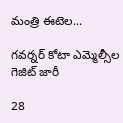మంత్రి ఈటెల...

గవర్నర్ కోటా ఎమ్మెల్సీల గెజిట్ జారీ

28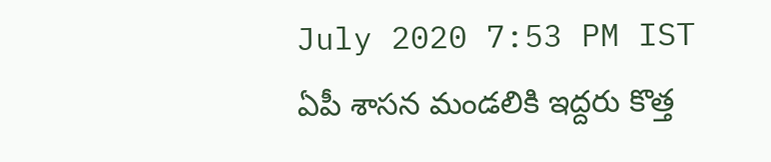July 2020 7:53 PM IST
ఏపీ శాసన మండలికి ఇద్దరు కొత్త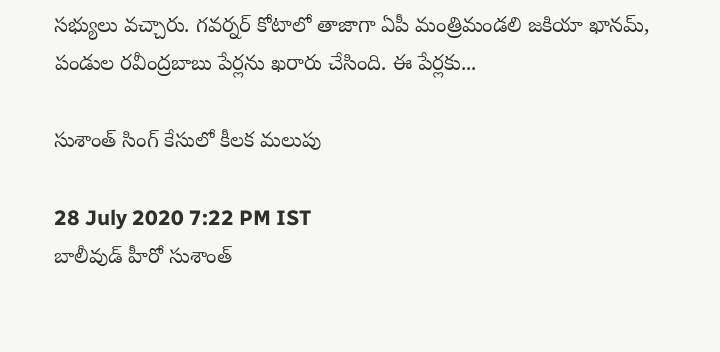సభ్యులు వచ్చారు. గవర్నర్ కోటాలో తాజాగా ఏపీ మంత్రిమండలి జకియా ఖానమ్, పండుల రవీంద్రబాబు పేర్లను ఖరారు చేసింది. ఈ పేర్లకు...

సుశాంత్ సింగ్ కేసులో కీలక మలుపు

28 July 2020 7:22 PM IST
బాలీవుడ్ హీరో సుశాంత్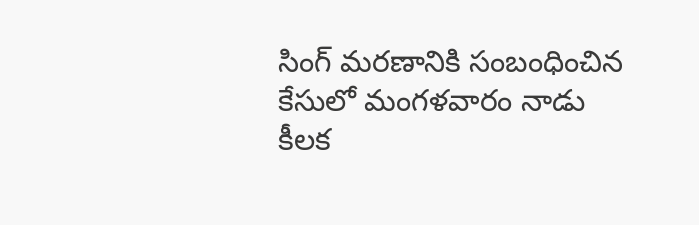సింగ్ మరణానికి సంబంధించిన కేసులో మంగళవారం నాడు కీలక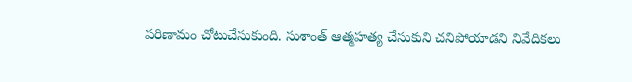పరిణామం చోటుచేసుకుంది. సుశాంత్ ఆత్మహత్య చేసుకుని చనిపోయాడని నివేదికలు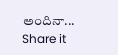అందినా...
Share it